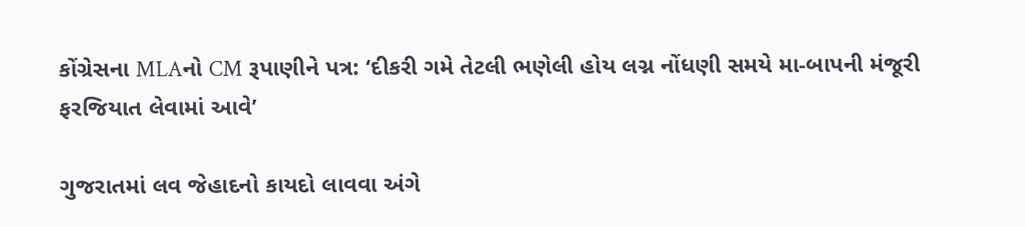કોંગ્રેસના MLAનો CM રૂપાણીને પત્ર: ‘દીકરી ગમે તેટલી ભણેલી હોય લગ્ન નોંધણી સમયે મા-બાપની મંજૂરી ફરજિયાત લેવામાં આવે’

ગુજરાતમાં લવ જેહાદનો કાયદો લાવવા અંગે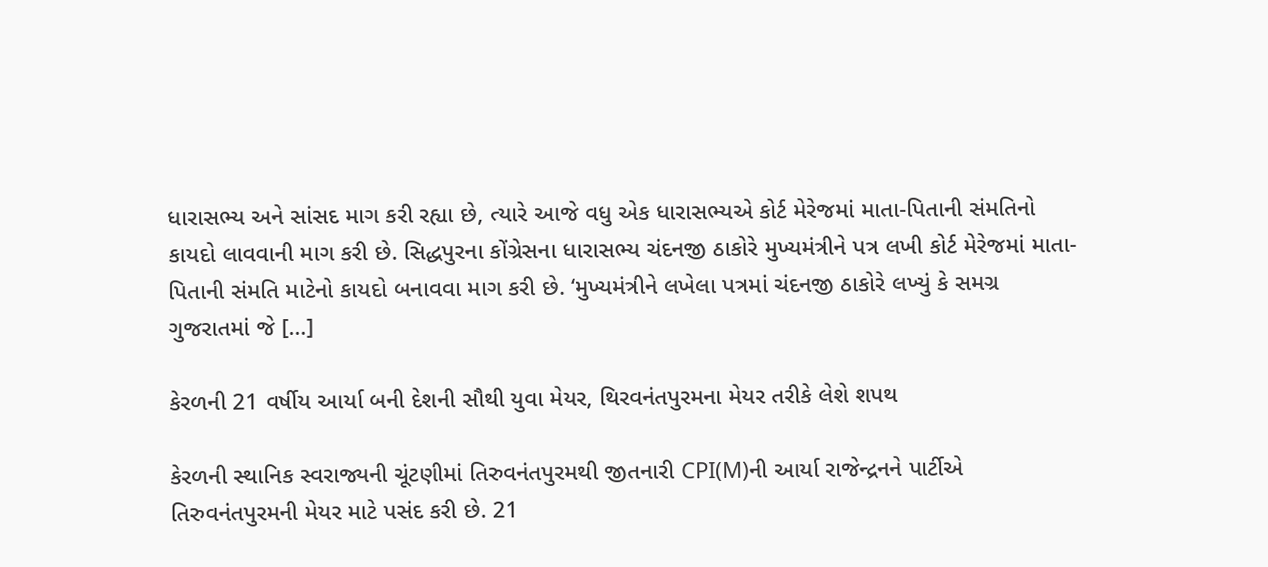ધારાસભ્ય અને સાંસદ માગ કરી રહ્યા છે, ત્યારે આજે વધુ એક ધારાસભ્યએ કોર્ટ મેરેજમાં માતા-પિતાની સંમતિનો કાયદો લાવવાની માગ કરી છે. સિદ્ધપુરના કોંગ્રેસના ધારાસભ્ય ચંદનજી ઠાકોરે મુખ્યમંત્રીને પત્ર લખી કોર્ટ મેરેજમાં માતા-પિતાની સંમતિ માટેનો કાયદો બનાવવા માગ કરી છે. ‘મુખ્યમંત્રીને લખેલા પત્રમાં ચંદનજી ઠાકોરે લખ્યું કે સમગ્ર ગુજરાતમાં જે […]

કેરળની 21 વર્ષીય આર્યા બની દેશની સૌથી યુવા મેયર, થિરવનંતપુરમના મેયર તરીકે લેશે શપથ

કેરળની સ્થાનિક સ્વરાજ્યની ચૂંટણીમાં તિરુવનંતપુરમથી જીતનારી CPI(M)ની આર્યા રાજેન્દ્રનને પાર્ટીએ તિરુવનંતપુરમની મેયર માટે પસંદ કરી છે. 21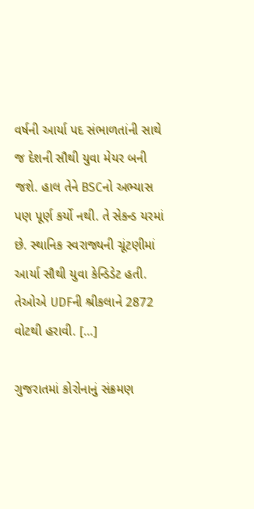વર્ષની આર્યા પદ સંભાળતાંની સાથે જ દેશની સૌથી યુવા મેયર બની જશે. હાલ તેને BSCનો અભ્યાસ પણ પૂર્ણ કર્યો નથી. તે સેકન્ડ યરમાં છે. સ્થાનિક સ્વરાજ્યની ચૂંટણીમાં આર્યા સૌથી યુવા કેન્ડિડેટ હતી. તેઓએ UDFની શ્રીકલાને 2872 વોટથી હરાવી. […]

ગુજરાતમાં કોરોનાનું સંક્રમણ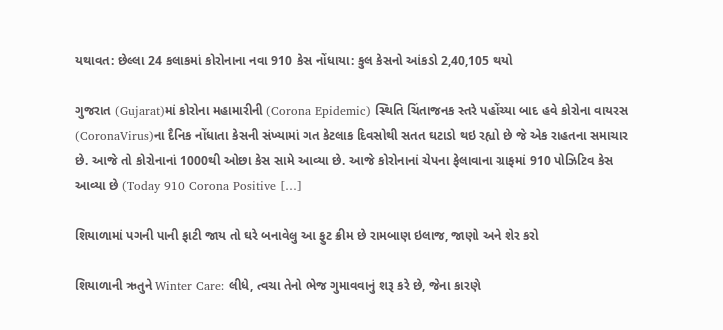યથાવત: છેલ્લા 24 કલાકમાં કોરોનાના નવા 910 કેસ નોંધાયા: કુલ કેસનો આંકડો 2,40,105 થયો

ગુજરાત (Gujarat)માં કોરોના મહામારીની (Corona Epidemic) સ્થિતિ ચિંતાજનક સ્તરે પહોંચ્યા બાદ હવે કોરોના વાયરસ (CoronaVirus)ના દૈનિક નોંધાતા કેસની સંખ્યામાં ગત કેટલાક દિવસોથી સતત ઘટાડો થઇ રહ્યો છે જે એક રાહતના સમાચાર છે. આજે તો કોરોનાનાં 1000થી ઓછા કેસ સામે આવ્યા છે. આજે કોરોનાનાં ચેપના ફેલાવાના ગ્રાફમાં 910 પોઝિટિવ કેસ આવ્યા છે (Today 910 Corona Positive […]

શિયાળામાં પગની પાની ફાટી જાય તો ઘરે બનાવેલુ આ ફુટ ક્રીમ છે રામબાણ ઇલાજ, જાણો અને શેર કરો

શિયાળાની ઋતુને Winter Care: લીધે, ત્વચા તેનો ભેજ ગુમાવવાનું શરૂ કરે છે, જેના કારણે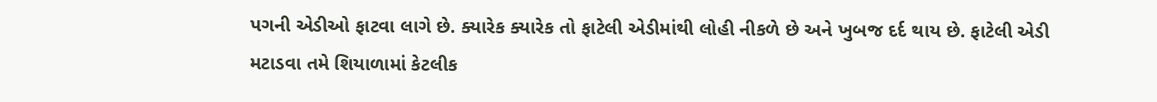પગની એડીઓ ફાટવા લાગે છે. ક્યારેક ક્યારેક તો ફાટેલી એડીમાંથી લોહી નીકળે છે અને ખુબજ દર્દ થાય છે. ફાટેલી એડી મટાડવા તમે શિયાળામાં કેટલીક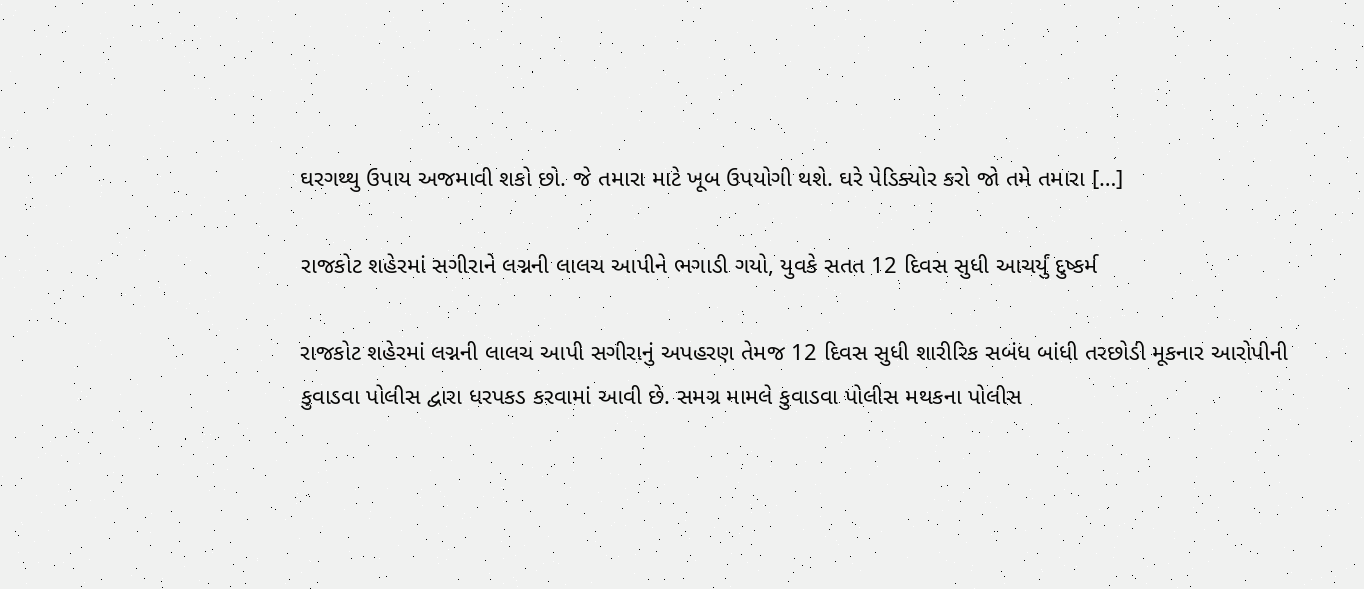ઘરગથ્થુ ઉપાય અજમાવી શકો છો. જે તમારા માટે ખૂબ ઉપયોગી થશે. ઘરે પેડિક્યોર કરો જો તમે તમારા […]

રાજકોટ શહેરમાં સગીરાને લગ્નની લાલચ આપીને ભગાડી ગયો, યુવકે સતત 12 દિવસ સુધી આચર્યું દુષ્કર્મ

રાજકોટ શહેરમાં લગ્નની લાલચ આપી સગીરાનું અપહરણ તેમજ 12 દિવસ સુધી શારીરિક સબંધ બાંધી તરછોડી મૂકનાર આરોપીની કુવાડવા પોલીસ દ્વારા ધરપકડ કરવામાં આવી છે. સમગ્ર મામલે કુવાડવા પોલીસ મથકના પોલીસ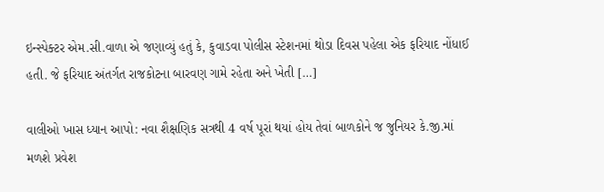ઇન્સ્પેક્ટર એમ.સી.વાળા એ જણાવ્યું હતું કે, કુવાડવા પોલીસ સ્ટેશનમાં થોડા દિવસ પહેલા એક ફરિયાદ નોંધાઈ હતી. જે ફરિયાદ અંતર્ગત રાજકોટના બારવણ ગામે રહેતા અને ખેતી […]

વાલીઓ ખાસ ધ્યાન આપો: નવા શૈક્ષણિક સત્રથી 4 વર્ષ પૂરાં થયાં હોય તેવાં બાળકોને જ જુનિયર કે.જી.માં મળશે પ્રવેશ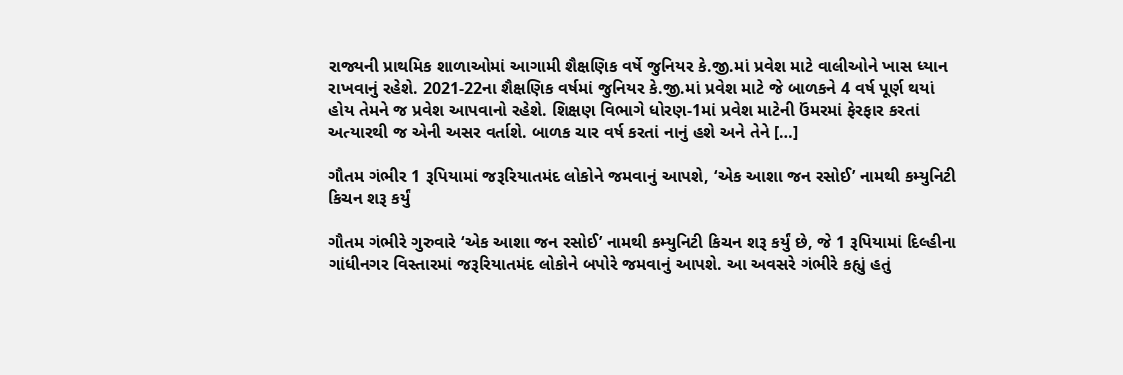રાજ્યની પ્રાથમિક શાળાઓમાં આગામી શૈક્ષણિક વર્ષે જુનિયર કે.જી.માં પ્રવેશ માટે વાલીઓને ખાસ ધ્યાન રાખવાનું રહેશે. 2021-22ના શૈક્ષણિક વર્ષમાં જુનિયર કે.જી.માં પ્રવેશ માટે જે બાળકને 4 વર્ષ પૂર્ણ થયાં હોય તેમને જ પ્રવેશ આપવાનો રહેશે. શિક્ષણ વિભાગે ધોરણ-1માં પ્રવેશ માટેની ઉંમરમાં ફેરફાર કરતાં અત્યારથી જ એની અસર વર્તાશે. બાળક ચાર વર્ષ કરતાં નાનું હશે અને તેને […]

ગૌતમ ગંભીર 1 રૂપિયામાં જરૂરિયાતમંદ લોકોને જમવાનું આપશે, ‘એક આશા જન રસોઈ’ નામથી કમ્યુનિટી કિચન શરૂ કર્યું

ગૌતમ ગંભીરે ગુરુવારે ‘એક આશા જન રસોઈ’ નામથી કમ્યુનિટી કિચન શરૂ કર્યું છે, જે 1 રૂપિયામાં દિલ્હીના ગાંધીનગર વિસ્તારમાં જરૂરિયાતમંદ લોકોને બપોરે જમવાનું આપશે. આ અવસરે ગંભીરે કહ્યું હતું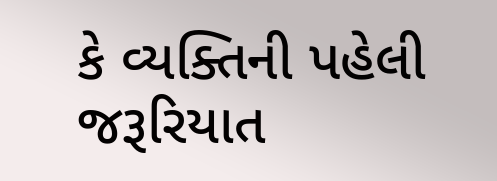કે વ્યક્તિની પહેલી જરૂરિયાત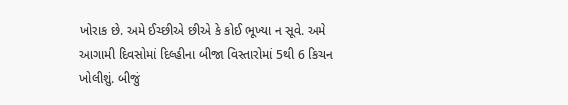ખોરાક છે. અમે ઈચ્છીએ છીએ કે કોઈ ભૂખ્યા ન સૂવે. અમે આગામી દિવસોમાં દિલ્હીના બીજા વિસ્તારોમાં 5થી 6 કિચન ખોલીશું. બીજું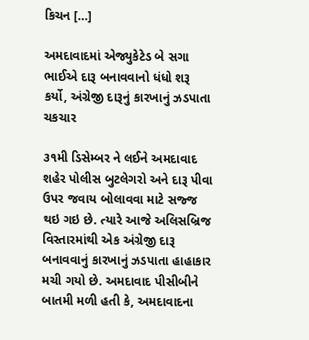કિચન […]

અમદાવાદમાં એજ્યુકેટેડ બે સગા ભાઈએ દારૂ બનાવવાનો ધંધો શરૂ કર્યો, અંગ્રેજી દારૂનું કારખાનું ઝડપાતા ચકચાર

૩૧મી ડિસેમ્બર ને લઈને અમદાવાદ શહેર પોલીસ બુટલેગરો અને દારૂ પીવા ઉપર જવાય બોલાવવા માટે સજ્જ થઇ ગઇ છે. ત્યારે આજે અલિસબ્રિજ વિસ્તારમાંથી એક અંગ્રેજી દારૂ બનાવવાનું કારખાનું ઝડપાતા હાહાકાર મચી ગયો છે. અમદાવાદ પીસીબીને બાતમી મળી હતી કે, અમદાવાદના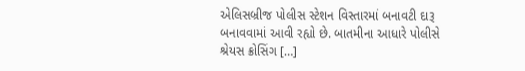એલિસબ્રીજ પોલીસ સ્ટેશન વિસ્તારમાં બનાવટી દારૂ બનાવવામાં આવી રહ્યો છે. બાતમીના આધારે પોલીસે શ્રેયસ ક્રોસિંગ […]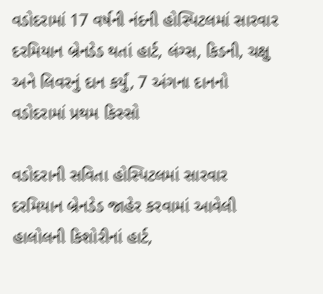વડોદરામાં 17 વર્ષની નંદની હોસ્પિટલમાં સારવાર દરમિયાન બ્રેનડેડ થતાં હાર્ટ, લંગ્સ, કિડની, ચક્ષુ અને લિવરનું દાન કર્યું, 7 અંગના દાનનો વડોદરામાં પ્રથમ કિસ્સો

વડોદરાની સવિતા હોસ્પિટલમાં સારવાર દરમિયાન બ્રેનડેડ જાહેર કરવામાં આવેલી હાલોલની કિશોરીનાં હાર્ટ,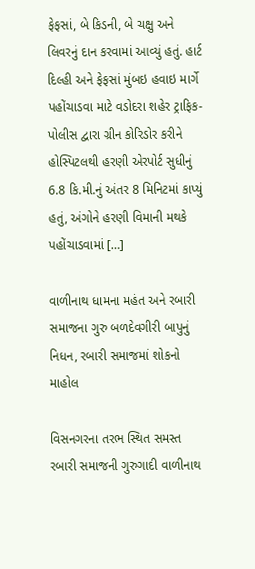ફેફસાં, બે કિડની, બે ચક્ષુ અને લિવરનું દાન કરવામાં આવ્યું હતું. હાર્ટ દિલ્હી અને ફેફસાં મુંબઇ હવાઇ માર્ગે પહોંચાડવા માટે વડોદરા શહેર ટ્રાફિક-પોલીસ દ્વારા ગ્રીન કોરિડોર કરીને હોસ્પિટલથી હરણી એરપોર્ટ સુધીનું 6.8 કિ.મી.નું અંતર 8 મિનિટમાં કાપ્યું હતું, અંગોને હરણી વિમાની મથકે પહોંચાડવામાં […]

વાળીનાથ ધામના મહંત અને રબારી સમાજના ગુરુ બળદેવગીરી બાપુનું નિધન, રબારી સમાજમાં શોકનો માહોલ

વિસનગરના તરભ સ્થિત સમસ્ત રબારી સમાજની ગુરુગાદી વાળીનાથ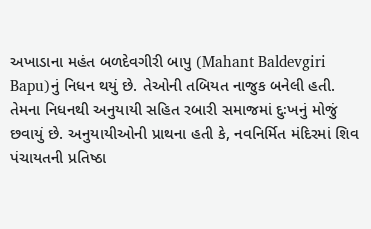અખાડાના મહંત બળદેવગીરી બાપુ (Mahant Baldevgiri Bapu)નું નિધન થયું છે. તેઓની તબિયત નાજુક બનેલી હતી. તેમના નિધનથી અનુયાયી સહિત રબારી સમાજમાં દુઃખનું મોજું છવાયું છે. અનુયાયીઓની પ્રાથના હતી કે, નવનિર્મિત મંદિરમાં શિવ પંચાયતની પ્રતિષ્ઠા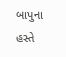બાપુના હસ્તે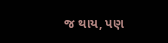જ થાય, પણ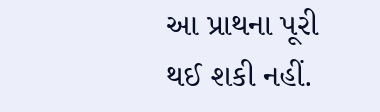આ પ્રાથના પૂરી થઈ શકી નહીં.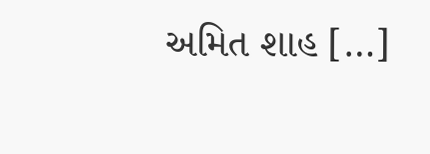અમિત શાહ […]